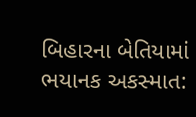બિહારના બેતિયામાં ભયાનક અકસ્માત: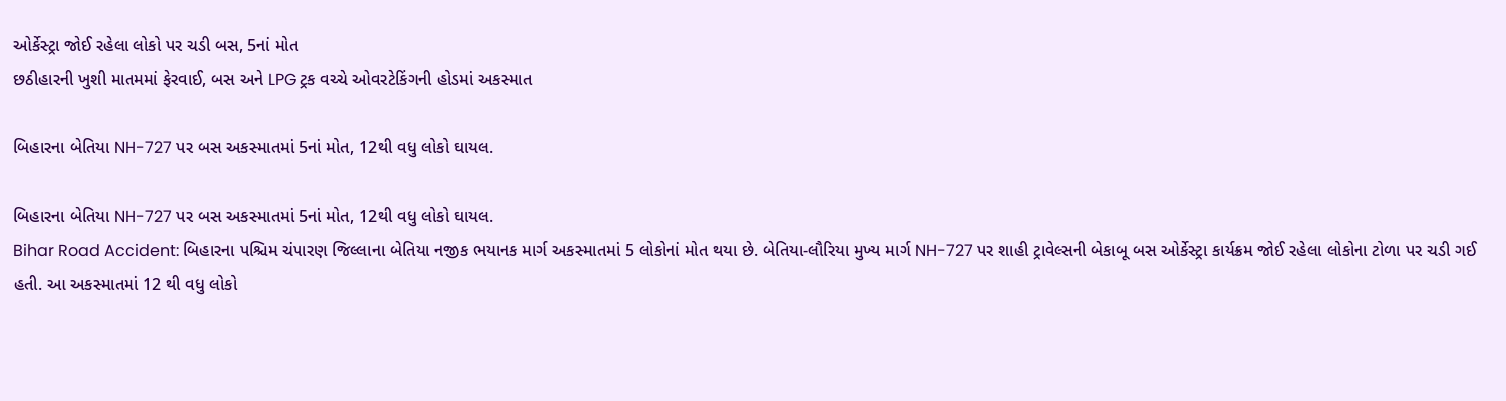ઓર્કેસ્ટ્રા જોઈ રહેલા લોકો પર ચડી બસ, 5નાં મોત
છઠીહારની ખુશી માતમમાં ફેરવાઈ, બસ અને LPG ટ્રક વચ્ચે ઓવરટેકિંગની હોડમાં અકસ્માત

બિહારના બેતિયા NH-727 પર બસ અકસ્માતમાં 5નાં મોત, 12થી વધુ લોકો ઘાયલ.

બિહારના બેતિયા NH-727 પર બસ અકસ્માતમાં 5નાં મોત, 12થી વધુ લોકો ઘાયલ.
Bihar Road Accident: બિહારના પશ્ચિમ ચંપારણ જિલ્લાના બેતિયા નજીક ભયાનક માર્ગ અકસ્માતમાં 5 લોકોનાં મોત થયા છે. બેતિયા-લૌરિયા મુખ્ય માર્ગ NH-727 પર શાહી ટ્રાવેલ્સની બેકાબૂ બસ ઓર્કેસ્ટ્રા કાર્યક્રમ જોઈ રહેલા લોકોના ટોળા પર ચડી ગઈ હતી. આ અકસ્માતમાં 12 થી વધુ લોકો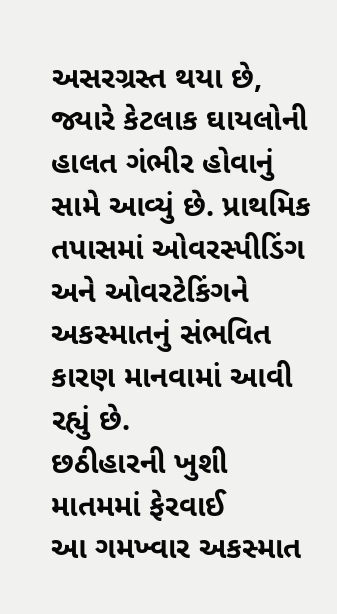અસરગ્રસ્ત થયા છે, જ્યારે કેટલાક ઘાયલોની હાલત ગંભીર હોવાનું સામે આવ્યું છે. પ્રાથમિક તપાસમાં ઓવરસ્પીડિંગ અને ઓવરટેકિંગને અકસ્માતનું સંભવિત કારણ માનવામાં આવી રહ્યું છે.
છઠીહારની ખુશી માતમમાં ફેરવાઈ
આ ગમખ્વાર અકસ્માત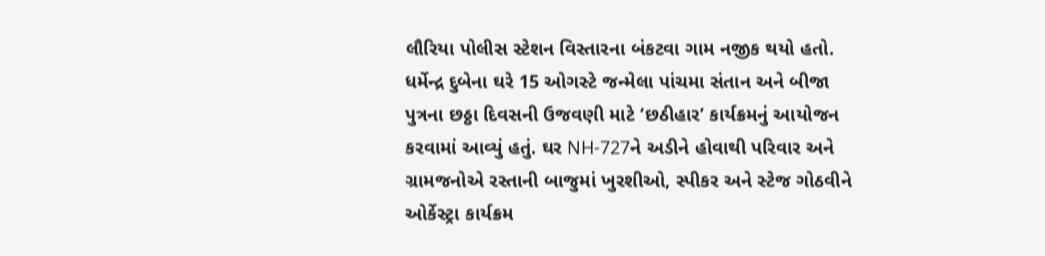લૌરિયા પોલીસ સ્ટેશન વિસ્તારના બંકટવા ગામ નજીક થયો હતો. ધર્મેન્દ્ર દુબેના ઘરે 15 ઓગસ્ટે જન્મેલા પાંચમા સંતાન અને બીજા પુત્રના છઠ્ઠા દિવસની ઉજવણી માટે ‘છઠીહાર’ કાર્યક્રમનું આયોજન કરવામાં આવ્યું હતું. ઘર NH-727ને અડીને હોવાથી પરિવાર અને ગ્રામજનોએ રસ્તાની બાજુમાં ખુરશીઓ, સ્પીકર અને સ્ટેજ ગોઠવીને ઓર્કેસ્ટ્રા કાર્યક્રમ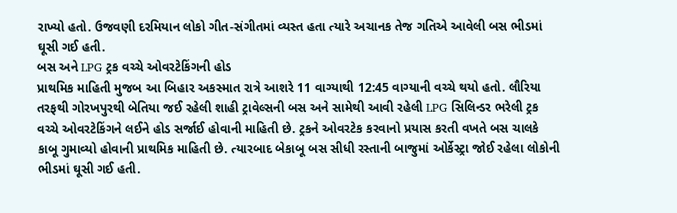રાખ્યો હતો. ઉજવણી દરમિયાન લોકો ગીત-સંગીતમાં વ્યસ્ત હતા ત્યારે અચાનક તેજ ગતિએ આવેલી બસ ભીડમાં ઘૂસી ગઈ હતી.
બસ અને LPG ટ્રક વચ્ચે ઓવરટેકિંગની હોડ
પ્રાથમિક માહિતી મુજબ આ બિહાર અકસ્માત રાત્રે આશરે 11 વાગ્યાથી 12:45 વાગ્યાની વચ્ચે થયો હતો. લૌરિયા તરફથી ગોરખપુરથી બેતિયા જઈ રહેલી શાહી ટ્રાવેલ્સની બસ અને સામેથી આવી રહેલી LPG સિલિન્ડર ભરેલી ટ્રક વચ્ચે ઓવરટેકિંગને લઈને હોડ સર્જાઈ હોવાની માહિતી છે. ટ્રકને ઓવરટેક કરવાનો પ્રયાસ કરતી વખતે બસ ચાલકે કાબૂ ગુમાવ્યો હોવાની પ્રાથમિક માહિતી છે. ત્યારબાદ બેકાબૂ બસ સીધી રસ્તાની બાજુમાં ઓર્કેસ્ટ્રા જોઈ રહેલા લોકોની ભીડમાં ઘૂસી ગઈ હતી.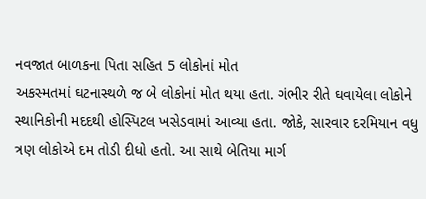નવજાત બાળકના પિતા સહિત 5 લોકોનાં મોત
અકસ્મતમાં ઘટનાસ્થળે જ બે લોકોનાં મોત થયા હતા. ગંભીર રીતે ઘવાયેલા લોકોને સ્થાનિકોની મદદથી હોસ્પિટલ ખસેડવામાં આવ્યા હતા. જોકે, સારવાર દરમિયાન વધુ ત્રણ લોકોએ દમ તોડી દીધો હતો. આ સાથે બેતિયા માર્ગ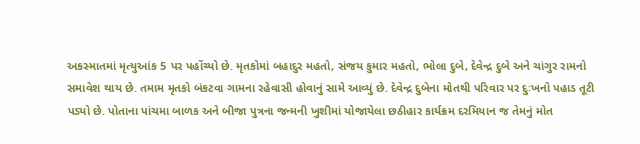અકસ્માતમાં મૃત્યુઆંક 5 પર પહોંચ્યો છે. મૃતકોમાં બહાદુર મહતો, સંજય કુમાર મહતો, ભોલા દુબે, દેવેન્દ્ર દુબે અને ચાંગુર રામનો સમાવેશ થાય છે. તમામ મૃતકો બંકટવા ગામના રહેવાસી હોવાનું સામે આવ્યું છે. દેવેન્દ્ર દુબેના મોતથી પરિવાર પર દુઃખનો પહાડ તૂટી પડ્યો છે. પોતાના પાંચમા બાળક અને બીજા પુત્રના જન્મની ખુશીમાં યોજાયેલા છઠીહાર કાર્યક્રમ દરમિયાન જ તેમનું મોત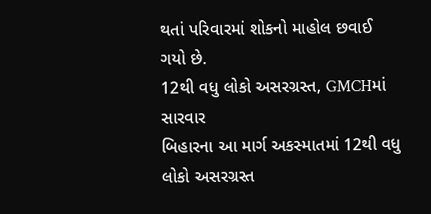થતાં પરિવારમાં શોકનો માહોલ છવાઈ ગયો છે.
12થી વધુ લોકો અસરગ્રસ્ત, GMCHમાં સારવાર
બિહારના આ માર્ગ અકસ્માતમાં 12થી વધુ લોકો અસરગ્રસ્ત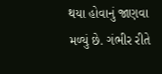થયા હોવાનું જાણવા મળ્યું છે. ગંભીર રીતે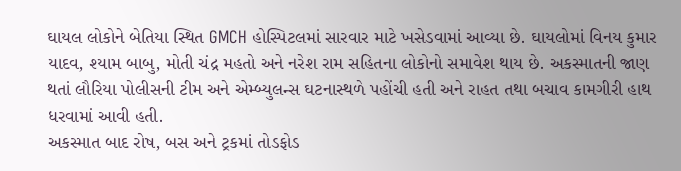ઘાયલ લોકોને બેતિયા સ્થિત GMCH હોસ્પિટલમાં સારવાર માટે ખસેડવામાં આવ્યા છે. ઘાયલોમાં વિનય કુમાર યાદવ, શ્યામ બાબુ, મોતી ચંદ્ર મહતો અને નરેશ રામ સહિતના લોકોનો સમાવેશ થાય છે. અકસ્માતની જાણ થતાં લૌરિયા પોલીસની ટીમ અને એમ્બ્યુલન્સ ઘટનાસ્થળે પહોંચી હતી અને રાહત તથા બચાવ કામગીરી હાથ ધરવામાં આવી હતી.
અકસ્માત બાદ રોષ, બસ અને ટ્રકમાં તોડફોડ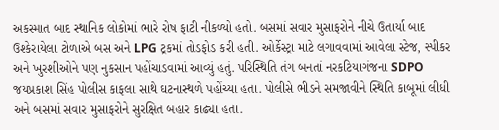અકસ્માત બાદ સ્થાનિક લોકોમાં ભારે રોષ ફાટી નીકળ્યો હતો. બસમાં સવાર મુસાફરોને નીચે ઉતાર્યા બાદ ઉશ્કેરાયેલા ટોળાએ બસ અને LPG ટ્રકમાં તોડફોડ કરી હતી. ઓર્કેસ્ટ્રા માટે લગાવવામાં આવેલા સ્ટેજ, સ્પીકર અને ખુરશીઓને પણ નુકસાન પહોંચાડવામાં આવ્યું હતું. પરિસ્થિતિ તંગ બનતાં નરકટિયાગંજના SDPO જયપ્રકાશ સિંહ પોલીસ કાફલા સાથે ઘટનાસ્થળે પહોંચ્યા હતા. પોલીસે ભીડને સમજાવીને સ્થિતિ કાબૂમાં લીધી અને બસમાં સવાર મુસાફરોને સુરક્ષિત બહાર કાઢ્યા હતા.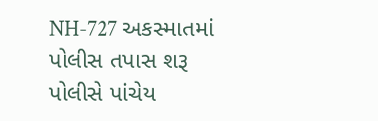NH-727 અકસ્માતમાં પોલીસ તપાસ શરૂ
પોલીસે પાંચેય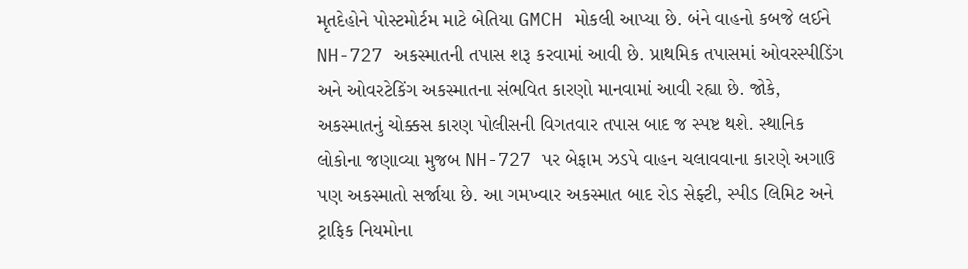મૃતદેહોને પોસ્ટમોર્ટમ માટે બેતિયા GMCH મોકલી આપ્યા છે. બંને વાહનો કબજે લઈને NH-727 અકસ્માતની તપાસ શરૂ કરવામાં આવી છે. પ્રાથમિક તપાસમાં ઓવરસ્પીડિંગ અને ઓવરટેકિંગ અકસ્માતના સંભવિત કારણો માનવામાં આવી રહ્યા છે. જોકે, અકસ્માતનું ચોક્કસ કારણ પોલીસની વિગતવાર તપાસ બાદ જ સ્પષ્ટ થશે. સ્થાનિક લોકોના જણાવ્યા મુજબ NH-727 પર બેફામ ઝડપે વાહન ચલાવવાના કારણે અગાઉ પણ અકસ્માતો સર્જાયા છે. આ ગમખ્વાર અકસ્માત બાદ રોડ સેફ્ટી, સ્પીડ લિમિટ અને ટ્રાફિક નિયમોના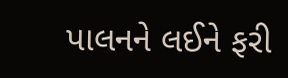પાલનને લઈને ફરી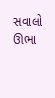સવાલો ઊભા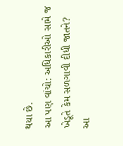થયા છે.
આ પણ વાંચો: અધિકારીઓ સામે જ ખેડૂતે કેમ સળગાવી દીધી જાતને?
આ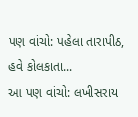પણ વાંચો: પહેલા તારાપીઠ, હવે કોલકાતા...
આ પણ વાંચો: લખીસરાય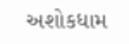અશોકધામ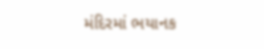મંદિરમાં ભયાનક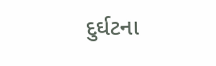દુર્ઘટના